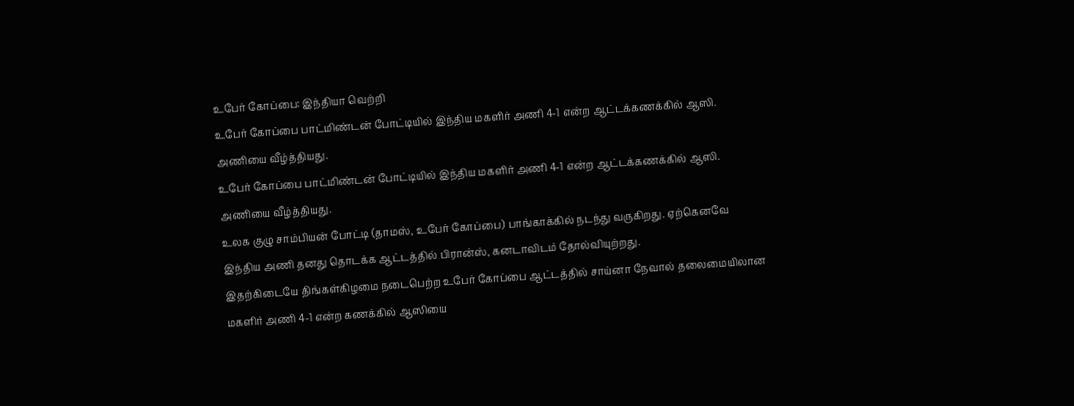உபேர் கோப்பை: இந்தியா வெற்றி
உபேர் கோப்பை பாட்மிண்டன் போட்டியில் இந்திய மகளிர் அணி 4-1 என்ற ஆட்டக்கணக்கில் ஆஸி. அணியை வீழ்த்தியது.
உபேர் கோப்பை பாட்மிண்டன் போட்டியில் இந்திய மகளிர் அணி 4-1 என்ற ஆட்டக்கணக்கில் ஆஸி. அணியை வீழ்த்தியது.
உலக குழு சாம்பியன் போட்டி (தாமஸ், உபேர் கோப்பை) பாங்காக்கில் நடந்து வருகிறது. ஏற்கெனவே இந்திய அணி தனது தொடக்க ஆட்டத்தில் பிரான்ஸ், கனடாவிடம் தோல்வியுற்றது.
இதற்கிடையே திங்கள்கிழமை நடைபெற்ற உபேர் கோப்பை ஆட்டத்தில் சாய்னா நேவால் தலைமையிலான மகளிர் அணி 4-1 என்ற கணக்கில் ஆஸியை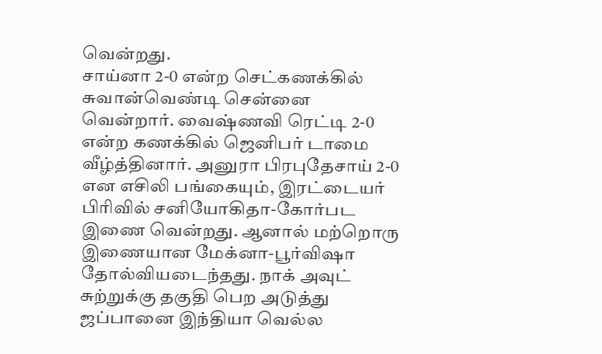வென்றது.
சாய்னா 2-0 என்ற செட்கணக்கில் சுவான்வெண்டி சென்னை வென்றார். வைஷ்ணவி ரெட்டி 2-0 என்ற கணக்கில் ஜெனிபர் டாமை வீழ்த்தினார். அனுரா பிரபுதேசாய் 2-0 என எசிலி பங்கையும், இரட்டையர் பிரிவில் சனியோகிதா-கோர்பட இணை வென்றது. ஆனால் மற்றொரு இணையான மேக்னா-பூர்விஷா தோல்வியடைந்தது. நாக் அவுட் சுற்றுக்கு தகுதி பெற அடுத்து ஜப்பானை இந்தியா வெல்ல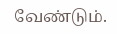வேண்டும்.